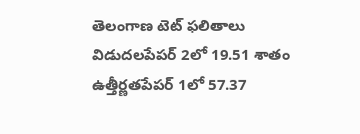తెలంగాణ టెట్ ఫలితాలు విడుదలపేపర్ 2లో 19.51 శాతం ఉత్తీర్ణతపేపర్ 1లో 57.37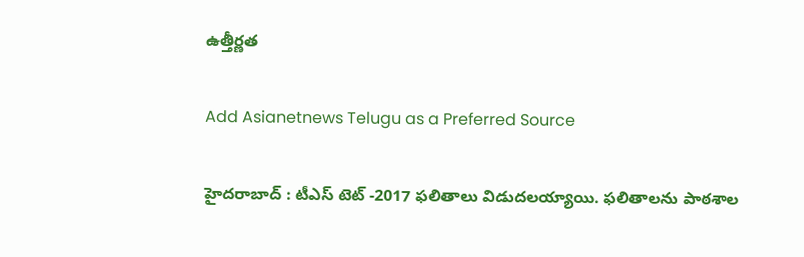ఉత్తీర్ణత

Add Asianetnews Telugu as a Preferred Source

హైదరాబాద్ : టీఎస్ టెట్ -2017 ఫలితాలు విడుదలయ్యాయి. ఫలితాలను పాఠశాల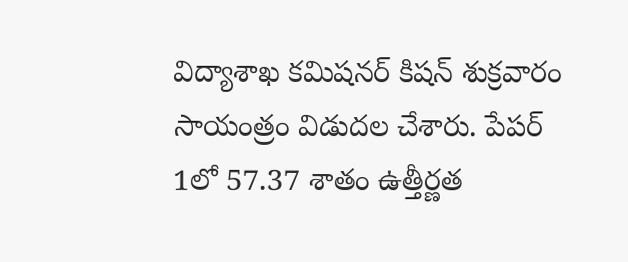విద్యాశాఖ కమిషనర్ కిషన్ శుక్రవారం సాయంత్రం విడుదల చేశారు. పేపర్ 1లో 57.37 శాతం ఉత్తీర్ణత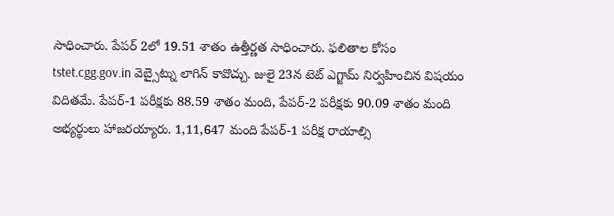సాధించారు. పేపర్ 2లో 19.51 శాతం ఉత్తీర్ణత సాధించారు. ఫలితాల కోసం tstet.cgg.gov.in వెబ్సైట్ను లాగిన్ కావొచ్చు. జులై 23న టెట్ ఎగ్జామ్ నిర్వహించిన విషయం విదితమే. పేపర్-1 పరీక్షకు 88.59 శాతం మంది, పేపర్-2 పరీక్షకు 90.09 శాతం మంది అభ్యర్థులు హాజరయ్యారు. 1,11,647 మంది పేపర్-1 పరీక్ష రాయాల్సి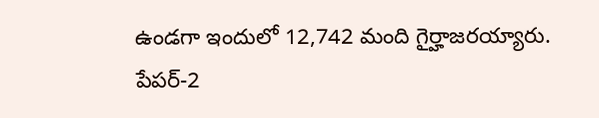ఉండగా ఇందులో 12,742 మంది గైర్హాజరయ్యారు. పేపర్-2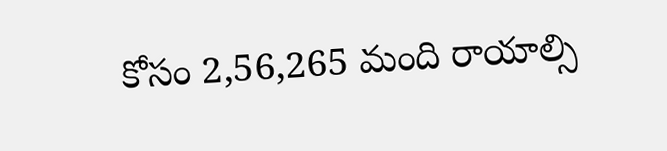కోసం 2,56,265 మంది రాయాల్సి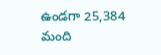ఉండగా 25,384 మంది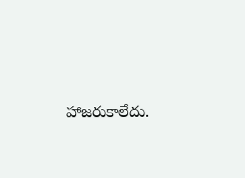హాజరుకాలేదు.